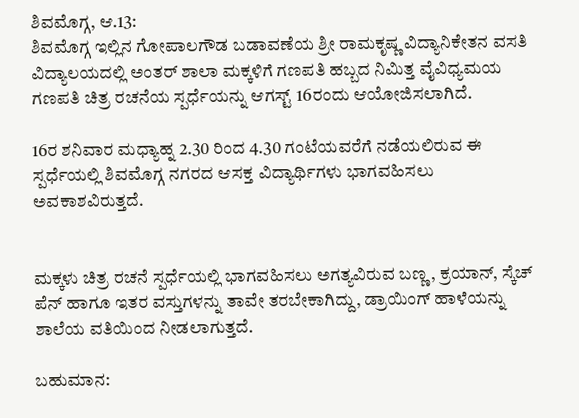ಶಿವಮೊಗ್ಗ, ಆ.13:
ಶಿವಮೊಗ್ಗ ಇಲ್ಲಿನ ಗೋಪಾಲಗೌಡ ಬಡಾವಣೆಯ ಶ್ರೀ ರಾಮಕೃಷ್ಣ ವಿದ್ಯಾನಿಕೇತನ ವಸತಿ ವಿದ್ಯಾಲಯದಲ್ಲಿ ಅಂತರ್ ಶಾಲಾ ಮಕ್ಕಳಿಗೆ ಗಣಪತಿ ಹಬ್ಬದ ನಿಮಿತ್ತ ವೈವಿಧ್ಯಮಯ ಗಣಪತಿ ಚಿತ್ರ ರಚನೆಯ ಸ್ಪರ್ಧೆಯನ್ನು ಆಗಸ್ಟ್ 16ರಂದು ಆಯೋಜಿಸಲಾಗಿದೆ.

16ರ ಶನಿವಾರ ಮಧ್ಯಾಹ್ನ 2.30 ರಿಂದ 4.30 ಗಂಟೆಯವರೆಗೆ ನಡೆಯಲಿರುವ ಈ ಸ್ಪರ್ಧೆಯಲ್ಲಿ ಶಿವಮೊಗ್ಗ ನಗರದ ಆಸಕ್ತ ವಿದ್ಯಾರ್ಥಿಗಳು ಭಾಗವಹಿಸಲು ಅವಕಾಶವಿರುತ್ತದೆ.


ಮಕ್ಕಳು ಚಿತ್ರ ರಚನೆ ಸ್ಪರ್ಧೆಯಲ್ಲಿ ಭಾಗವಹಿಸಲು ಅಗತ್ಯವಿರುವ ಬಣ್ಣ, ಕ್ರಯಾನ್, ಸ್ಕೆಚ್ ಪೆನ್ ಹಾಗೂ ಇತರ ವಸ್ತುಗಳನ್ನು ತಾವೇ ತರಬೇಕಾಗಿದ್ದು, ಡ್ರಾಯಿಂಗ್ ಹಾಳೆಯನ್ನು ಶಾಲೆಯ ವತಿಯಿಂದ ನೀಡಲಾಗುತ್ತದೆ.

ಬಹುಮಾನ: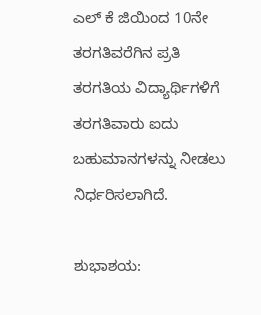ಎಲ್ ಕೆ ಜಿಯಿಂದ 10ನೇ ತರಗತಿವರೆಗಿನ ಪ್ರತಿ ತರಗತಿಯ ವಿದ್ಯಾರ್ಥಿಗಳಿಗೆ ತರಗತಿವಾರು ಐದು ಬಹುಮಾನಗಳನ್ನು ನೀಡಲು ನಿರ್ಧರಿಸಲಾಗಿದೆ.

ಶುಭಾಶಯ: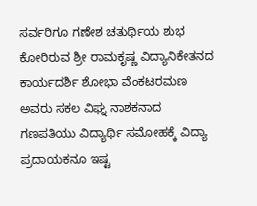ಸರ್ವರಿಗೂ ಗಣೇಶ ಚತುರ್ಥಿಯ ಶುಭ ಕೋರಿರುವ ಶ್ರೀ ರಾಮಕೃಷ್ಣ ವಿದ್ಯಾನಿಕೇತನದ ಕಾರ್ಯದರ್ಶಿ ಶೋಭಾ ವೆಂಕಟರಮಣ ಅವರು ಸಕಲ ವಿಘ್ನ ನಾಶಕನಾದ ಗಣಪತಿಯು ವಿದ್ಯಾರ್ಥಿ ಸಮೋಹಕ್ಕೆ ವಿದ್ಯಾ ಪ್ರದಾಯಕನೂ ಇಷ್ಟ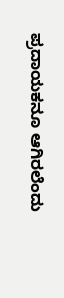ಪ್ರದಾಯಕನೂ ಆಗಿರಲೆಂದು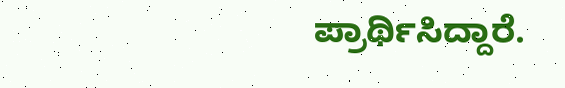ಪ್ರಾರ್ಥಿಸಿದ್ದಾರೆ.